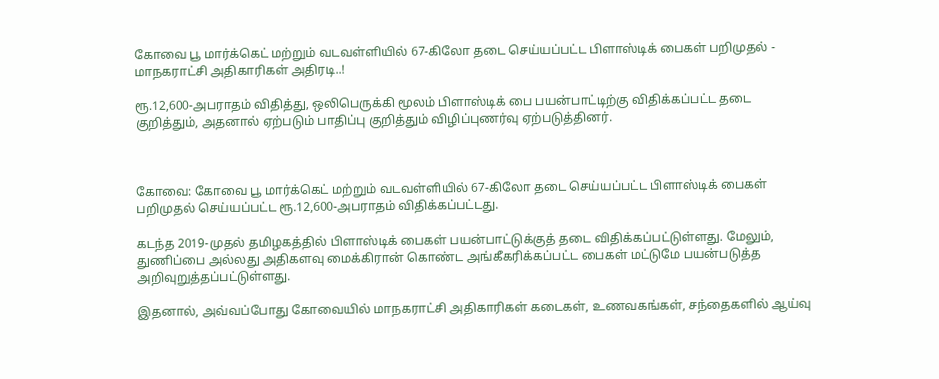கோவை பூ மார்க்கெட் மற்றும் வடவள்ளியில் 67-கிலோ தடை செய்யப்பட்ட பிளாஸ்டிக் பைகள் பறிமுதல் - மாநகராட்சி அதிகாரிகள் அதிரடி..!

ரூ.12,600-அபராதம் விதித்து, ஒலிபெருக்கி மூலம் பிளாஸ்டிக் பை பயன்பாட்டிற்கு விதிக்கப்பட்ட தடை குறித்தும், அதனால் ஏற்படும் பாதிப்பு குறித்தும் விழிப்புணர்வு ஏற்படுத்தினர்.



கோவை: கோவை பூ மார்க்கெட் மற்றும் வடவள்ளியில் 67-கிலோ தடை செய்யப்பட்ட பிளாஸ்டிக் பைகள் பறிமுதல் செய்யப்பட்ட ரூ.12,600-அபராதம் விதிக்கப்பட்டது.

கடந்த 2019-முதல் தமிழகத்தில் பிளாஸ்டிக் பைகள் பயன்பாட்டுக்குத் தடை விதிக்கப்பட்டுள்ளது. மேலும், துணிப்பை அல்லது அதிகளவு மைக்கிரான் கொண்ட அங்கீகரிக்கப்பட்ட பைகள் மட்டுமே பயன்படுத்த அறிவுறுத்தப்பட்டுள்ளது.

இதனால், அவ்வப்போது கோவையில் மாநகராட்சி அதிகாரிகள் கடைகள், உணவகங்கள், சந்தைகளில் ஆய்வு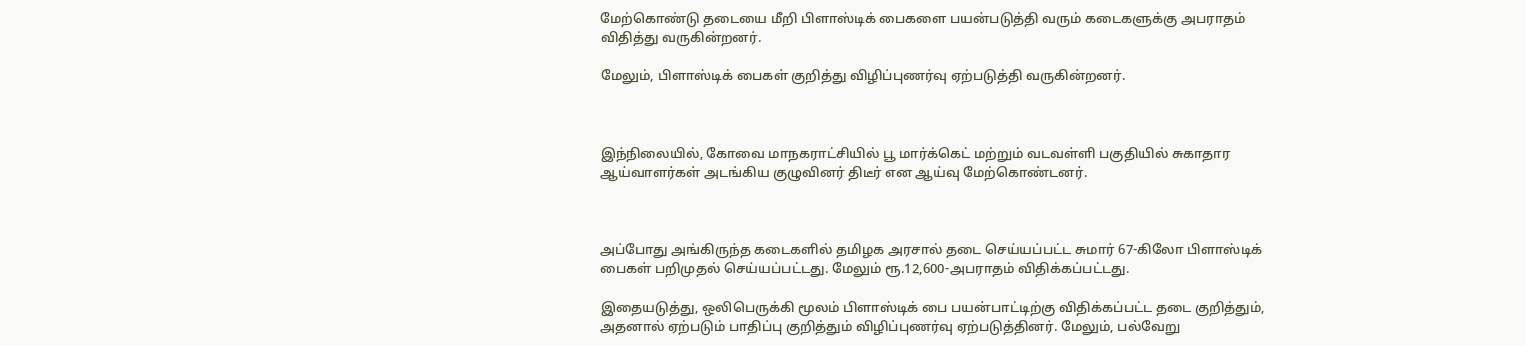மேற்கொண்டு தடையை மீறி பிளாஸ்டிக் பைகளை பயன்படுத்தி வரும் கடைகளுக்கு அபராதம் விதித்து வருகின்றனர்.

மேலும், பிளாஸ்டிக் பைகள் குறித்து விழிப்புணர்வு ஏற்படுத்தி வருகின்றனர்.



இந்நிலையில், கோவை மாநகராட்சியில் பூ மார்க்கெட் மற்றும் வடவள்ளி பகுதியில் சுகாதார ஆய்வாளர்கள் அடங்கிய குழுவினர் திடீர் என ஆய்வு மேற்கொண்டனர்.



அப்போது அங்கிருந்த கடைகளில் தமிழக அரசால் தடை செய்யப்பட்ட சுமார் 67-கிலோ பிளாஸ்டிக் பைகள் பறிமுதல் செய்யப்பட்டது. மேலும் ரூ.12,600-அபராதம் விதிக்கப்பட்டது.

இதையடுத்து, ஒலிபெருக்கி மூலம் பிளாஸ்டிக் பை பயன்பாட்டிற்கு விதிக்கப்பட்ட தடை குறித்தும், அதனால் ஏற்படும் பாதிப்பு குறித்தும் விழிப்புணர்வு ஏற்படுத்தினர். மேலும், பல்வேறு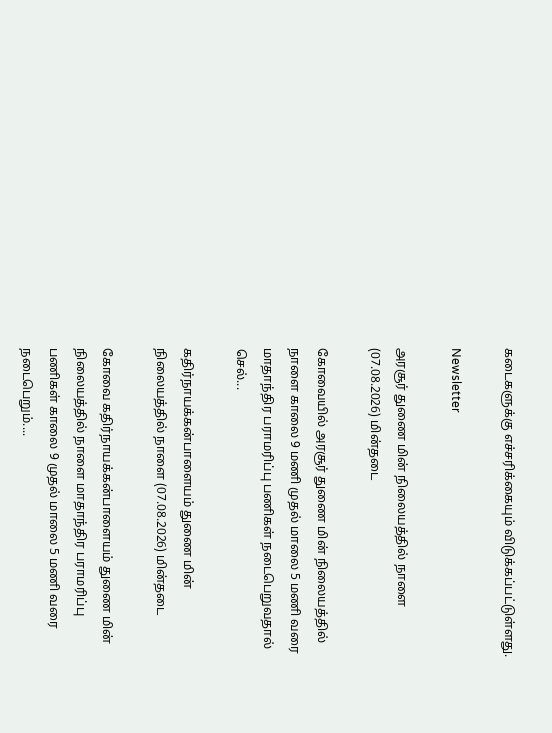கடைகளுக்கு எச்சரிக்கையும் விடுக்கப்பட்டுள்ளது.

Newsletter

அரசூர் துணை மின் நிலையத்தில் நாளை (07.08.2026) மின்தடை

கோவையில் அரசூர் துணை மின் நிலையத்தில் நாளை காலை 9 மணி முதல் மாலை 5 மணி வரை மாதாந்திர பராமரிப்பு பணிகள் நடைபெறுவதால் செல்...

கதிர்நாயக்கன்பாளையம் துணை மின் நிலையத்தில் நாளை (07.08.2026) மின்தடை

கோவை கதிர்நாயக்கன்பாளையம் துணை மின் நிலையத்தில் நாளை மாதாந்திர பராமரிப்பு பணிகள் காலை 9 முதல் மாலை 5 மணி வரை நடைபெறும்....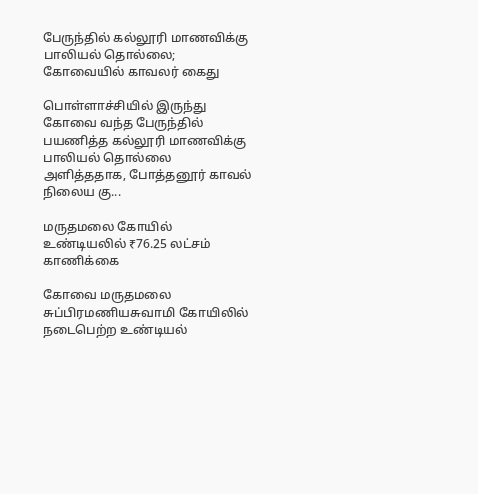பேருந்தில் கல்லூரி மாணவிக்கு பாலியல் தொல்லை; கோவையில் காவலர் கைது

பொள்ளாச்சியில் இருந்து கோவை வந்த பேருந்தில் பயணித்த கல்லூரி மாணவிக்கு பாலியல் தொல்லை அளித்ததாக, போத்தனூர் காவல் நிலைய கு...

மருதமலை கோயில் உண்டியலில் ₹76.25 லட்சம் காணிக்கை

கோவை மருதமலை சுப்பிரமணியசுவாமி கோயிலில் நடைபெற்ற உண்டியல்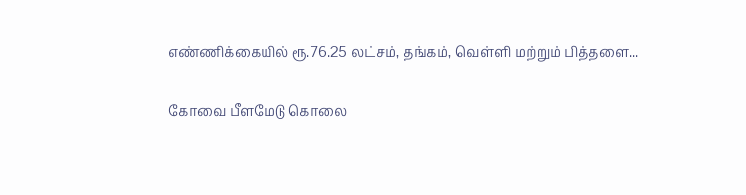எண்ணிக்கையில் ரூ.76.25 லட்சம், தங்கம், வெள்ளி மற்றும் பித்தளை...

கோவை பீளமேடு கொலை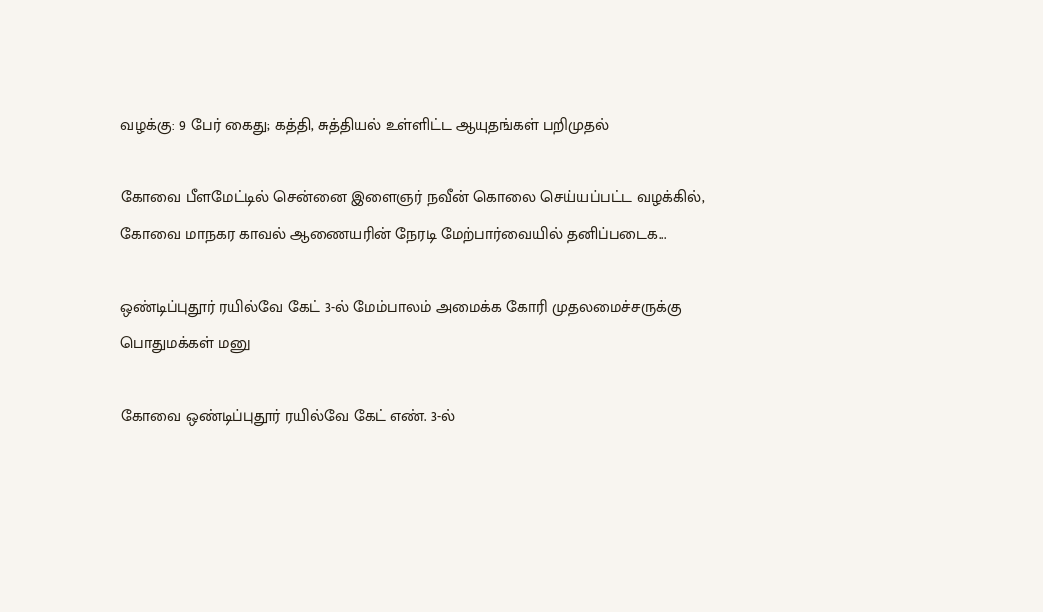வழக்கு: 9 பேர் கைது; கத்தி, சுத்தியல் உள்ளிட்ட ஆயுதங்கள் பறிமுதல்

கோவை பீளமேட்டில் சென்னை இளைஞர் நவீன் கொலை செய்யப்பட்ட வழக்கில், கோவை மாநகர காவல் ஆணையரின் நேரடி மேற்பார்வையில் தனிப்படைக...

ஒண்டிப்புதூர் ரயில்வே கேட் 3-ல் மேம்பாலம் அமைக்க கோரி முதலமைச்சருக்கு பொதுமக்கள் மனு

கோவை ஒண்டிப்புதூர் ரயில்வே கேட் எண். 3-ல்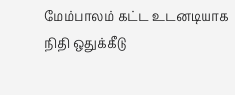மேம்பாலம் கட்ட உடனடியாக நிதி ஒதுக்கீடு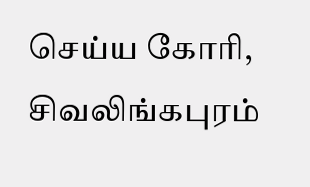செய்ய கோரி, சிவலிங்கபுரம்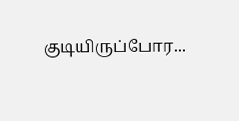குடியிருப்போர...